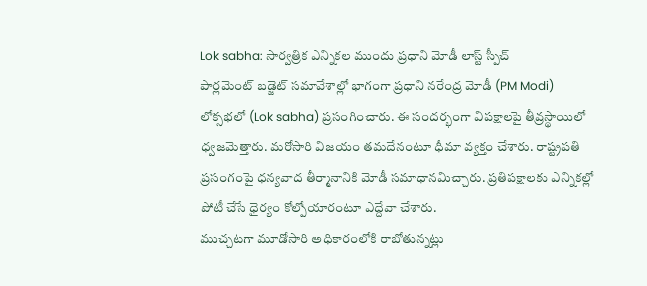Lok sabha: సార్వత్రిక ఎన్నికల ముందు ప్రధాని మోడీ లాస్ట్ స్పీచ్
పార్లమెంట్ బడ్జెట్ సమావేశాల్లో భాగంగా ప్రధాని నరేంద్ర మోడీ (PM Modi) లోక్సభలో (Lok sabha) ప్రసంగించారు. ఈ సందర్భంగా విపక్షాలపై తీవ్రస్థాయిలో ధ్వజమెత్తారు. మరోసారి విజయం తమదేనంటూ ధీమా వ్యక్తం చేశారు. రాష్ట్రపతి ప్రసంగంపై ధన్యవాద తీర్మానానికి మోడీ సమాధానమిచ్చారు. ప్రతిపక్షాలకు ఎన్నికల్లో పోటీ చేసే ధైర్యం కోల్పోయారంటూ ఎద్దేవా చేశారు.
ముచ్చటగా మూడోసారి అధికారంలోకి రాబోతున్నట్లు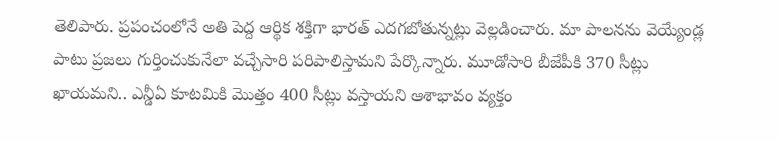తెలిపారు. ప్రపంచంలోనే అతి పెద్ద ఆర్థిక శక్తిగా భారత్ ఎదగబోతున్నట్లు వెల్లడించారు. మా పాలనను వెయ్యేండ్ల పాటు ప్రజలు గుర్తించుకునేలా వచ్చేసారి పరిపాలిస్తామని పేర్కొన్నారు. మూడోసారి బీజేపీకి 370 సీట్లు ఖాయమని.. ఎన్డీఏ కూటమికి మొత్తం 400 సీట్లు వస్తాయని ఆశాభావం వ్యక్తం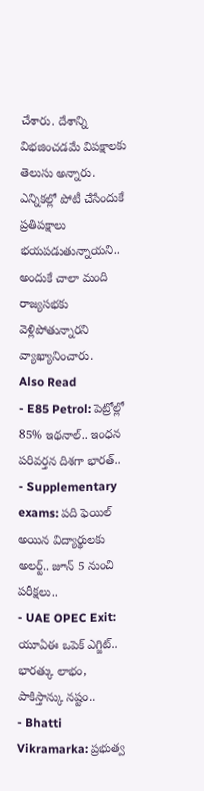చేశారు. దేశాన్ని విభజించడమే విపక్షాలకు తెలుసు అన్నారు. ఎన్నికల్లో పోటీ చేసేందుకే ప్రతిపక్షాలు భయపడుతున్నాయని.. అందుకే చాలా మంది రాజ్యసభకు వెళ్లిపోతున్నారని వ్యాఖ్యానించారు.
Also Read
- E85 Petrol: పెట్రోల్లో 85% ఇథనాల్.. ఇంధన పరివర్తన దిశగా భారత్..
- Supplementary exams: పది ఫెయిల్ అయిన విద్యార్థులకు అలర్ట్.. జూన్ 5 నుంచి పరీక్షలు..
- UAE OPEC Exit: యూఏఈ ఒపెక్ ఎగ్జిట్.. భారత్కు లాభం, పాకిస్తాన్కు నష్టం..
- Bhatti Vikramarka: ప్రభుత్వ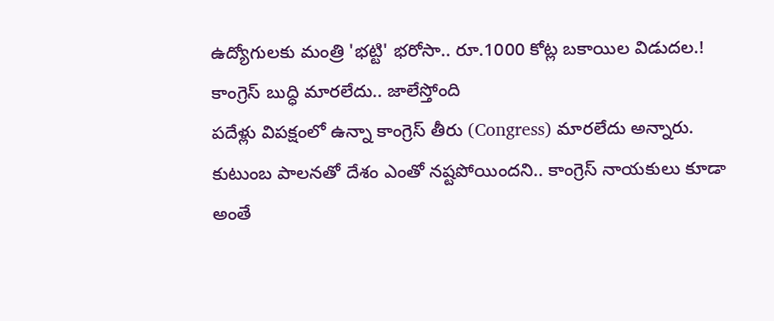ఉద్యోగులకు మంత్రి 'భట్టి' భరోసా.. రూ.1000 కోట్ల బకాయిల విడుదల.!
కాంగ్రెస్ బుద్ధి మారలేదు.. జాలేస్తోంది
పదేళ్లు విపక్షంలో ఉన్నా కాంగ్రెస్ తీరు (Congress) మారలేదు అన్నారు. కుటుంబ పాలనతో దేశం ఎంతో నష్టపోయిందని.. కాంగ్రెస్ నాయకులు కూడా అంతే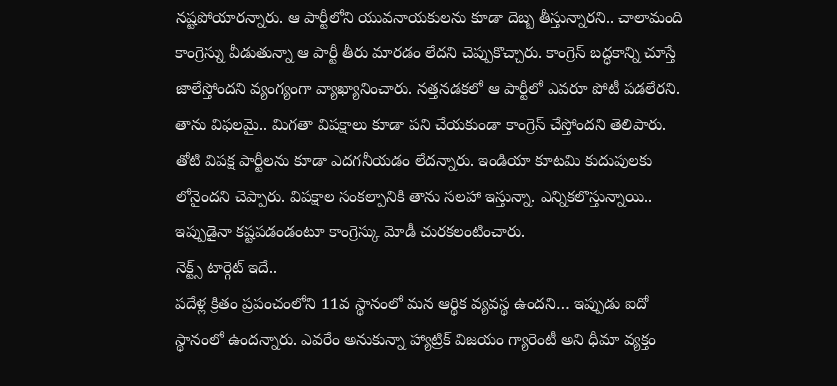నష్టపోయారన్నారు. ఆ పార్టీలోని యువనాయకులను కూడా దెబ్బ తీస్తున్నారని.. చాలామంది కాంగ్రెస్ను వీడుతున్నా ఆ పార్టీ తీరు మారడం లేదని చెప్పుకొచ్చారు. కాంగ్రెస్ బద్ధకాన్ని చూస్తే జాలేస్తోందని వ్యంగ్యంగా వ్యాఖ్యానించారు. నత్తనడకలో ఆ పార్టీలో ఎవరూ పోటీ పడలేరని. తాను విఫలమై.. మిగతా విపక్షాలు కూడా పని చేయకుండా కాంగ్రెస్ చేస్తోందని తెలిపారు. తోటి విపక్ష పార్టీలను కూడా ఎదగనీయడం లేదన్నారు. ఇండియా కూటమి కుదుపులకు లోనైందని చెప్పారు. విపక్షాల సంకల్పానికి తాను సలహా ఇస్తున్నా. ఎన్నికలొస్తున్నాయి.. ఇప్పుడైనా కష్టపడండంటూ కాంగ్రెస్కు మోడీ చురకలంటించారు.
నెక్ట్స్ టార్గెట్ ఇదే..
పదేళ్ల క్రితం ప్రపంచంలోని 11వ స్థానంలో మన ఆర్థిక వ్యవస్థ ఉందని… ఇప్పుడు ఐదో స్థానంలో ఉందన్నారు. ఎవరేం అనుకున్నా హ్యాట్రిక్ విజయం గ్యారెంటీ అని ధీమా వ్యక్తం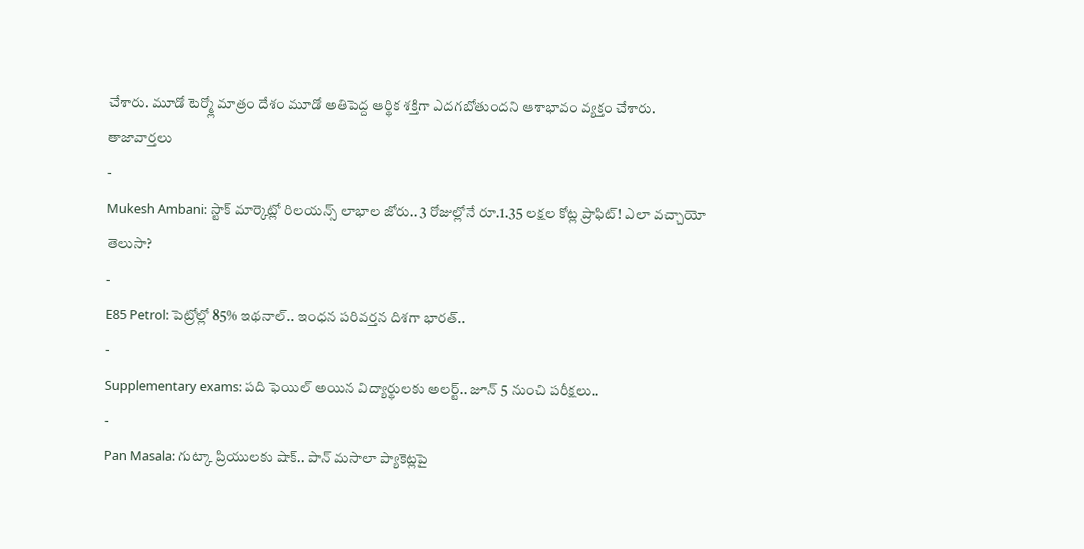చేశారు. మూడో టెర్మ్లో మాత్రం దేశం మూడో అతిపెద్ద ఆర్థిక శక్తిగా ఎదగబోతుందని ఆశాభావం వ్యక్తం చేశారు.
తాజావార్తలు
-
Mukesh Ambani: స్టాక్ మార్కెట్లో రిలయన్స్ లాభాల జోరు.. 3 రోజుల్లోనే రూ.1.35 లక్షల కోట్ల ప్రాఫిట్! ఎలా వచ్చాయో తెలుసా?
-
E85 Petrol: పెట్రోల్లో 85% ఇథనాల్.. ఇంధన పరివర్తన దిశగా భారత్..
-
Supplementary exams: పది ఫెయిల్ అయిన విద్యార్థులకు అలర్ట్.. జూన్ 5 నుంచి పరీక్షలు..
-
Pan Masala: గుట్కా ప్రియులకు షాక్.. పాన్ మసాలా ప్యాకెట్లపై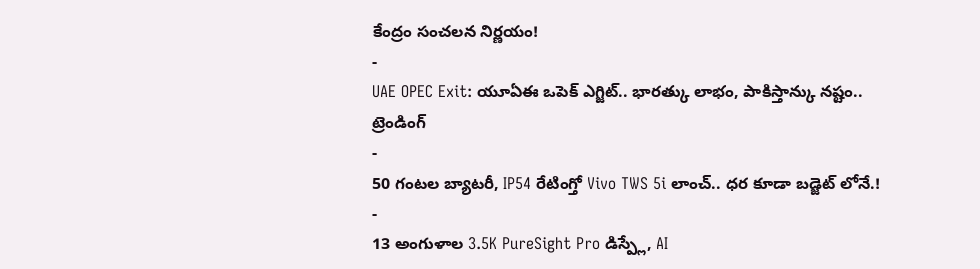కేంద్రం సంచలన నిర్ణయం!
-
UAE OPEC Exit: యూఏఈ ఒపెక్ ఎగ్జిట్.. భారత్కు లాభం, పాకిస్తాన్కు నష్టం..
ట్రెండింగ్
-
50 గంటల బ్యాటరీ, IP54 రేటింగ్తో Vivo TWS 5i లాంచ్.. ధర కూడా బడ్జెట్ లోనే.!
-
13 అంగుళాల 3.5K PureSight Pro డిస్ప్లే, AI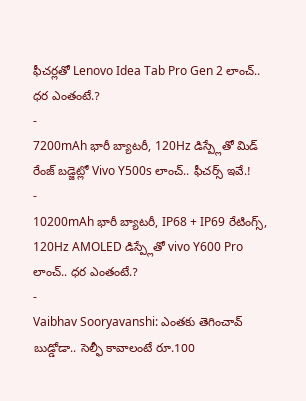ఫీచర్లతో Lenovo Idea Tab Pro Gen 2 లాంచ్.. ధర ఎంతంటే.?
-
7200mAh భారీ బ్యాటరీ, 120Hz డిస్ప్లేతో మిడ్ రేంజ్ బడ్జెట్లో Vivo Y500s లాంచ్.. ఫీచర్స్ ఇవే.!
-
10200mAh భారీ బ్యాటరీ, IP68 + IP69 రేటింగ్స్, 120Hz AMOLED డిస్ప్లేతో vivo Y600 Pro లాంచ్.. ధర ఎంతంటే.?
-
Vaibhav Sooryavanshi: ఎంతకు తెగించావ్ బుడ్డోడా.. సెల్ఫీ కావాలంటే రూ.100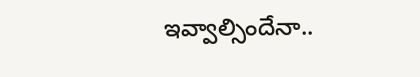ఇవ్వాల్సిందేనా..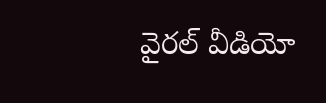వైరల్ వీడియో